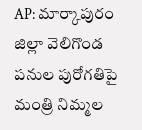AP: మార్కాపురం జిల్లా వెలిగొండ పనుల పురోగతిపై మంత్రి నిమ్మల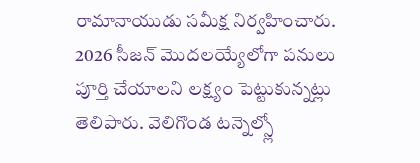రామానాయుడు సమీక్ష నిర్వహించారు. 2026 సీజన్ మొదలయ్యేలోగా పనులు పూర్తి చేయాలని లక్ష్యం పెట్టుకున్నట్లు తెలిపారు. వెలిగొండ టన్నెల్స్లో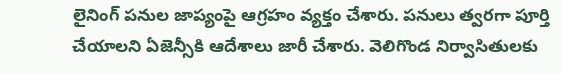లైనింగ్ పనుల జాప్యంపై ఆగ్రహం వ్యక్తం చేశారు. పనులు త్వరగా పూర్తి చేయాలని ఏజెన్సీకి ఆదేశాలు జారీ చేశారు. వెలిగొండ నిర్వాసితులకు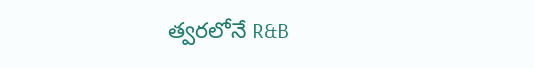త్వరలోనే R&B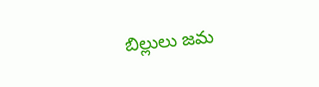బిల్లులు జమ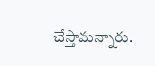చేస్తామన్నారు.